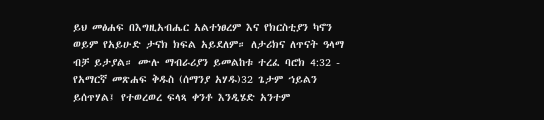ይህ መፅሐፍ በእግዚአብሔር አልተነፀረም እና የክርስቲያን ካኖን ወይም የአይሁድ ታናክ ክፍል አይደለም። ለታሪክና ለጥናት ዓላማ ብቻ ይታያል። ሙሉ ማብራሪያን ይመልከቱ ተረፈ ባሮክ 4:32 - የአማርኛ መጽሐፍ ቅዱስ (ሰማንያ አሃዱ)32 ጌታም ኀይልን ይሰጥሃል፤ የተወረወረ ፍላጻ ቀንቶ እንዲሄድ አንተም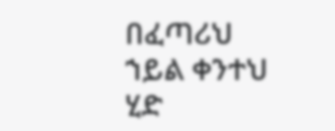በፈጣሪህ ኀይል ቀንተህ ሂድ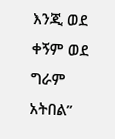እንጂ ወደ ቀኝም ወደ ግራም አትበል”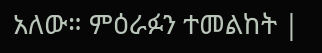አለው። ምዕራፉን ተመልከት |